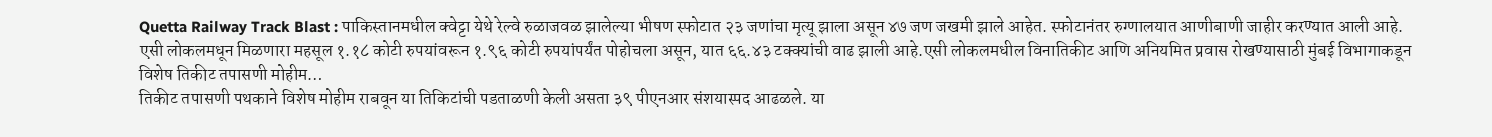Quetta Railway Track Blast : पाकिस्तानमधील क्वेट्टा येथे रेल्वे रुळाजवळ झालेल्या भीषण स्फोटात २३ जणांचा मृत्यू झाला असून ४७ जण जखमी झाले आहेत. स्फोटानंतर रुग्णालयात आणीबाणी जाहीर करण्यात आली आहे.
एसी लोकलमधून मिळणारा महसूल १.१८ कोटी रुपयांवरून १.९६ कोटी रुपयांपर्यंत पोहोचला असून, यात ६६.४३ टक्क्यांची वाढ झाली आहे.एसी लोकलमधील विनातिकीट आणि अनियमित प्रवास रोखण्यासाठी मुंबई विभागाकडून विशेष तिकीट तपासणी मोहीम…
तिकीट तपासणी पथकाने विशेष मोहीम राबवून या तिकिटांची पडताळणी केली असता ३९ पीएनआर संशयास्पद आढळले. या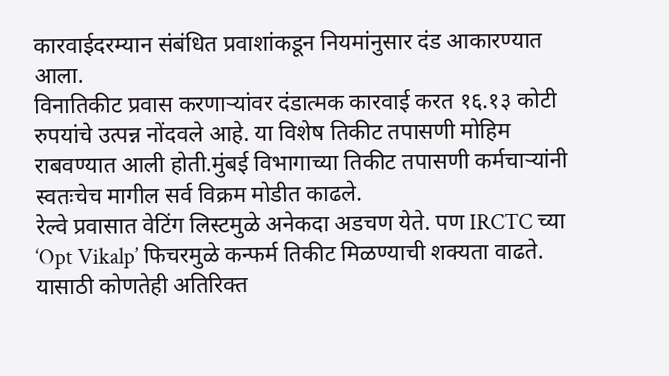कारवाईदरम्यान संबंधित प्रवाशांकडून नियमांनुसार दंड आकारण्यात आला.
विनातिकीट प्रवास करणाऱ्यांवर दंडात्मक कारवाई करत १६.१३ कोटी रुपयांचे उत्पन्न नोंदवले आहे. या विशेष तिकीट तपासणी मोहिम राबवण्यात आली होती.मुंबई विभागाच्या तिकीट तपासणी कर्मचाऱ्यांनी स्वतःचेच मागील सर्व विक्रम मोडीत काढले.
रेल्वे प्रवासात वेटिंग लिस्टमुळे अनेकदा अडचण येते. पण IRCTC च्या ‘Opt Vikalp’ फिचरमुळे कन्फर्म तिकीट मिळण्याची शक्यता वाढते. यासाठी कोणतेही अतिरिक्त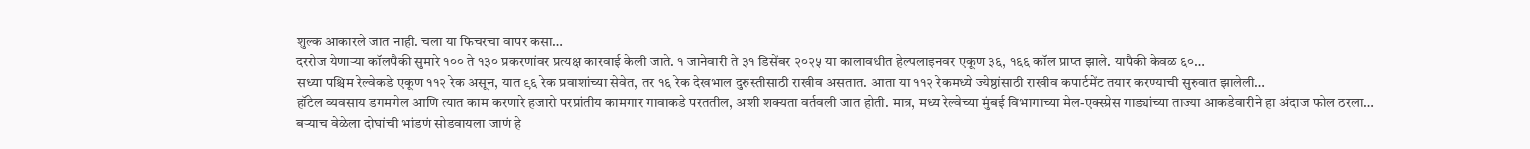शुल्क आकारले जात नाही. चला या फिचरचा वापर कसा…
दररोज येणाऱ्या कॉलपैकी सुमारे १०० ते १३० प्रकरणांवर प्रत्यक्ष कारवाई केली जाते. १ जानेवारी ते ३१ डिसेंबर २०२५ या कालावधीत हेल्पलाइनवर एकूण ३६, १६६ कॉल प्राप्त झाले. यापैकी केवळ ६०…
सध्या पश्चिम रेल्वेकडे एकूण ११२ रेक असून, यात ९६ रेक प्रवाशांच्या सेवेत, तर १६ रेक देखभाल दुरुस्तीसाठी राखीव असतात. आता या ११२ रेकमध्ये ज्येष्ठांसाठी राखीव कपार्टमेंट तयार करण्याची सुरुवात झालेली…
हॉटेल व्यवसाय डगमगेल आणि त्यात काम करणारे हजारो परप्रांतीय कामगार गावाकडे परततील, अशी शक्यता वर्तवली जात होती. मात्र, मध्य रेल्वेच्या मुंबई विभागाच्या मेल-एक्स्प्रेस गाड्यांच्या ताज्या आकडेवारीने हा अंदाज फोल ठरला…
बऱ्याच वेळेला दोघांची भांडणं सोडवायला जाणं हे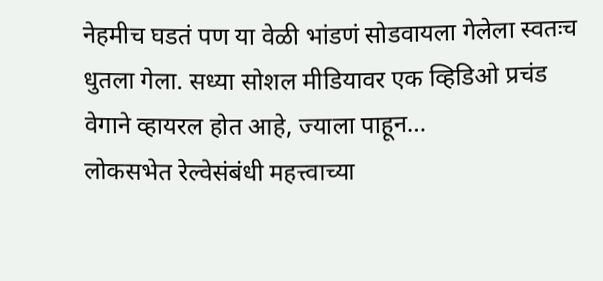नेहमीच घडतं पण या वेळी भांडणं सोडवायला गेलेला स्वतःच धुतला गेला. सध्या सोशल मीडियावर एक व्हिडिओ प्रचंड वेगाने व्हायरल होत आहे, ज्याला पाहून…
लोकसभेत रेल्वेसंबंधी महत्त्वाच्या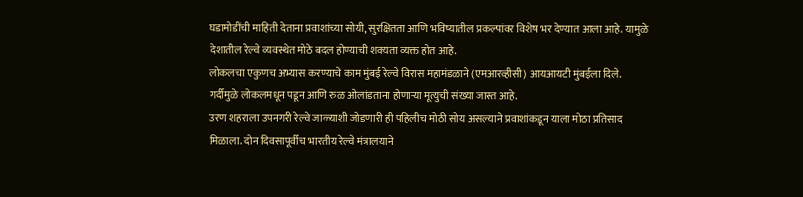घडामोडींची माहिती देताना प्रवाशांच्या सोयी, सुरक्षितता आणि भविष्यातील प्रकल्पांवर विशेष भर देण्यात आला आहे. यामुळे देशातील रेल्वे व्यवस्थेत मोठे बदल होण्याची शक्यता व्यक्त होत आहे.
लोकलचा एकुणच अभ्यास करण्याचे काम मुंबई रेल्वे विरास महामंडळाने (एमआरव्हीसी) आयआयटी मुंबईला दिले. गर्दीमुळे लोकलमधून पडून आणि रुळ ओलांडताना होणाऱ्या मूत्युची संख्या जास्त आहे.
उरण शहराला उपनगरी रेल्वे जाळ्याशी जोडणारी ही पहिलीच मोठी सोय असल्याने प्रवाशांकडून याला मोठा प्रतिसाद मिळाला. दोन दिवसापूर्वीच भारतीय रेल्वे मंत्रालयाने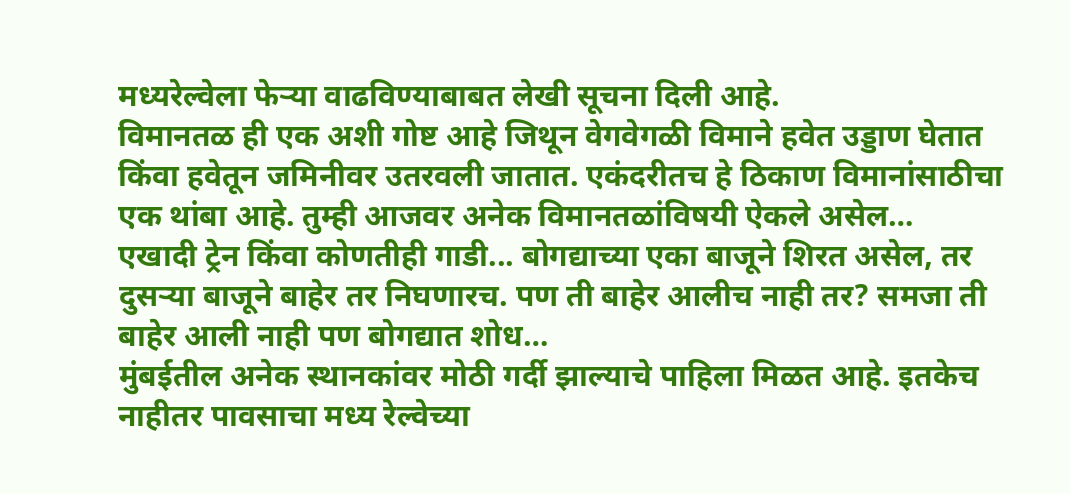मध्यरेल्वेला फेऱ्या वाढविण्याबाबत लेखी सूचना दिली आहे.
विमानतळ ही एक अशी गोष्ट आहे जिथून वेगवेगळी विमाने हवेत उड्डाण घेतात किंवा हवेतून जमिनीवर उतरवली जातात. एकंदरीतच हे ठिकाण विमानांसाठीचा एक थांबा आहे. तुम्ही आजवर अनेक विमानतळांविषयी ऐकले असेल…
एखादी ट्रेन किंवा कोणतीही गाडी... बोगद्याच्या एका बाजूने शिरत असेल, तर दुसऱ्या बाजूने बाहेर तर निघणारच. पण ती बाहेर आलीच नाही तर? समजा ती बाहेर आली नाही पण बोगद्यात शोध…
मुंबईतील अनेक स्थानकांवर मोठी गर्दी झाल्याचे पाहिला मिळत आहे. इतकेच नाहीतर पावसाचा मध्य रेल्वेच्या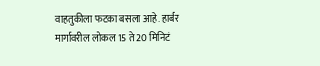वाहतुकीला फटका बसला आहे. हार्बर मार्गावरील लोकल 15 ते 20 मिनिटं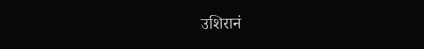उशिरानं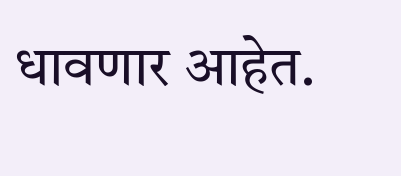धावणार आहेत.